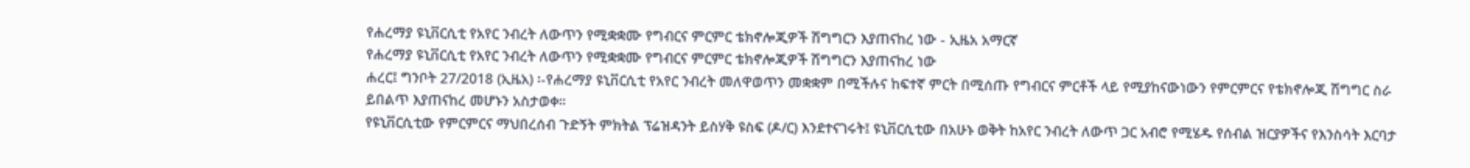የሐረማያ ዩኒቨርሲቲ የአየር ንብረት ለውጥን የሚቋቋሙ የግብርና ምርምር ቴክኖሎጂዎች ሽግግርን እያጠናከረ ነው - ኢዜአ አማርኛ
የሐረማያ ዩኒቨርሲቲ የአየር ንብረት ለውጥን የሚቋቋሙ የግብርና ምርምር ቴክኖሎጂዎች ሽግግርን እያጠናከረ ነው
ሐረር፤ ግንቦት 27/2018 (ኢዜአ) ፡-የሐረማያ ዩኒቨርሲቲ የአየር ንብረት መለዋወጥን መቋቋም በሚችሉና ከፍተኛ ምርት በሚሰጡ የግብርና ምርቶች ላይ የሚያከናውነውን የምርምርና የቴክኖሎጂ ሽግግር ስራ ይበልጥ እያጠናከረ መሆኑን አስታወቀ።
የዩኒቨርሲቲው የምርምርና ማህበረሰብ ጉድኝት ምክትል ፕሬዝዳንት ይስሃቅ ዩስፍ (ዶ/ር) እንደተናገሩት፤ ዩኒቨርሲቲው በአሁኑ ወቅት ከአየር ንብረት ለውጥ ጋር አብሮ የሚሄዱ የሰብል ዝርያዎችና የእንስሳት እርባታ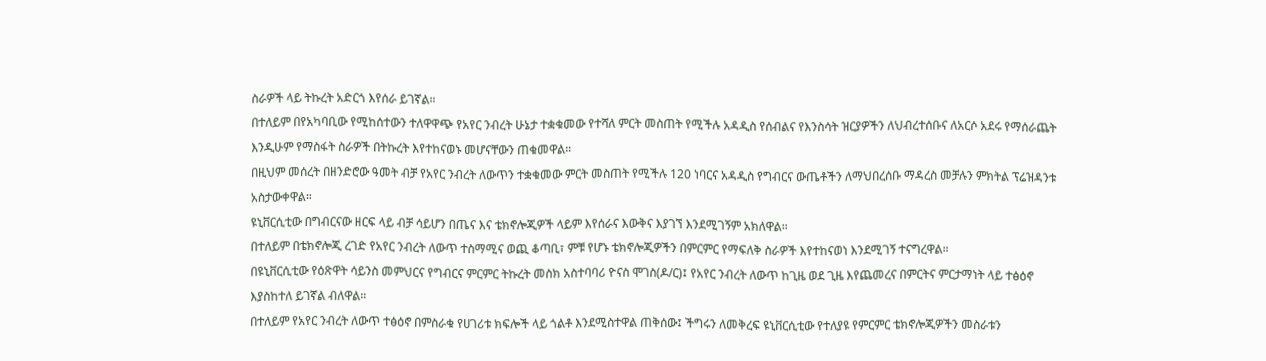ስራዎች ላይ ትኩረት አድርጎ እየሰራ ይገኛል።
በተለይም በየአካባቢው የሚከሰተውን ተለዋዋጭ የአየር ንብረት ሁኔታ ተቋቁመው የተሻለ ምርት መስጠት የሚችሉ አዳዲስ የሰብልና የእንስሳት ዝርያዎችን ለህብረተሰቡና ለአርሶ አደሩ የማሰራጨት እንዲሁም የማስፋት ስራዎች በትኩረት እየተከናወኑ መሆናቸውን ጠቁመዋል።
በዚህም መሰረት በዘንድሮው ዓመት ብቻ የአየር ንብረት ለውጥን ተቋቁመው ምርት መስጠት የሚችሉ 120 ነባርና አዳዲስ የግብርና ውጤቶችን ለማህበረሰቡ ማዳረስ መቻሉን ምክትል ፕሬዝዳንቱ አስታውቀዋል።
ዩኒቨርሲቲው በግብርናው ዘርፍ ላይ ብቻ ሳይሆን በጤና እና ቴክኖሎጂዎች ላይም እየሰራና እውቅና እያገኘ እንደሚገኝም አክለዋል።
በተለይም በቴክኖሎጂ ረገድ የአየር ንብረት ለውጥ ተስማሚና ወጪ ቆጣቢ፣ ምቹ የሆኑ ቴክኖሎጂዎችን በምርምር የማፍለቅ ስራዎች እየተከናወነ እንደሚገኝ ተናግረዋል።
በዩኒቨርሲቲው የዕጽዋት ሳይንስ መምህርና የግብርና ምርምር ትኩረት መስክ አስተባባሪ ዮናስ ሞገስ(ዶ/ር)፤ የአየር ንብረት ለውጥ ከጊዜ ወደ ጊዜ እየጨመረና በምርትና ምርታማነት ላይ ተፅዕኖ እያስከተለ ይገኛል ብለዋል።
በተለይም የአየር ንብረት ለውጥ ተፅዕኖ በምስራቁ የሀገሪቱ ክፍሎች ላይ ጎልቶ እንደሚስተዋል ጠቅሰው፤ ችግሩን ለመቅረፍ ዩኒቨርሲቲው የተለያዩ የምርምር ቴክኖሎጂዎችን መስራቱን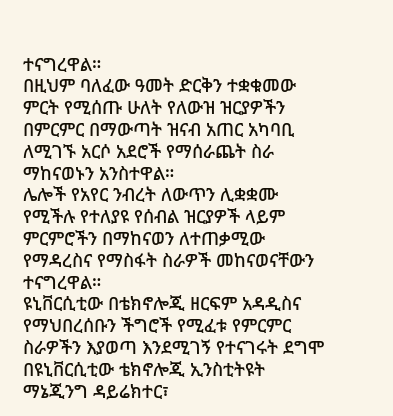ተናግረዋል።
በዚህም ባለፈው ዓመት ድርቅን ተቋቁመው ምርት የሚሰጡ ሁለት የለውዝ ዝርያዎችን በምርምር በማውጣት ዝናብ አጠር አካባቢ ለሚገኙ አርሶ አደሮች የማሰራጨት ስራ ማከናወኑን አንስተዋል።
ሌሎች የአየር ንብረት ለውጥን ሊቋቋሙ የሚችሉ የተለያዩ የሰብል ዝርያዎች ላይም ምርምሮችን በማከናወን ለተጠቃሚው የማዳረስና የማስፋት ስራዎች መከናወናቸውን ተናግረዋል።
ዩኒቨርሲቲው በቴክኖሎጂ ዘርፍም አዳዲስና የማህበረሰቡን ችግሮች የሚፈቱ የምርምር ስራዎችን እያወጣ እንደሚገኝ የተናገሩት ደግሞ በዩኒቨርሲቲው ቴክኖሎጂ ኢንስቲትዩት ማኔጂንግ ዳይሬክተር፣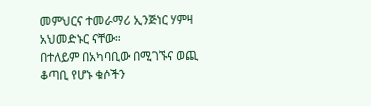መምህርና ተመራማሪ ኢንጅነር ሃምዛ አህመድኑር ናቸው።
በተለይም በአካባቢው በሚገኙና ወጪ ቆጣቢ የሆኑ ቁሶችን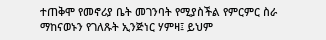ተጠቅሞ የመኖሪያ ቤት መገንባት የሚያስችል የምርምር ስራ ማከናወኑን የገለጹት ኢንጅነር ሃምዛ፤ ይህም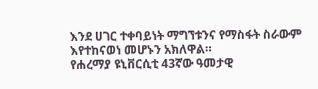እንደ ሀገር ተቀባይነት ማግኘቱንና የማስፋት ስራውም እየተከናወነ መሆኑን አክለዋል።
የሐረማያ ዩኒቨርሲቲ 43ኛው ዓመታዊ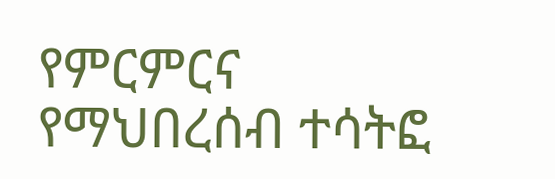የምርምርና የማህበረሰብ ተሳትፎ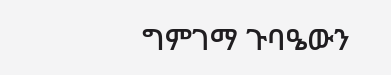ግምገማ ጉባዔውን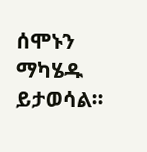ሰሞኑን ማካሄዱ ይታወሳል።